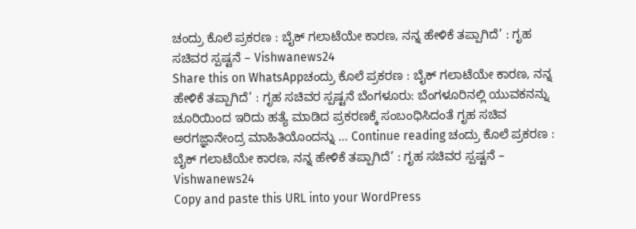ಚಂದ್ರು ಕೊಲೆ ಪ್ರಕರಣ : ಬೈಕ್ ಗಲಾಟೆಯೇ ಕಾರಣ, ನನ್ನ ಹೇಳಿಕೆ ತಪ್ಪಾಗಿದೆ’ : ಗೃಹ ಸಚಿವರ ಸ್ಪಷ್ಟನೆ – Vishwanews24
Share this on WhatsAppಚಂದ್ರು ಕೊಲೆ ಪ್ರಕರಣ : ಬೈಕ್ ಗಲಾಟೆಯೇ ಕಾರಣ, ನನ್ನ ಹೇಳಿಕೆ ತಪ್ಪಾಗಿದೆ’ : ಗೃಹ ಸಚಿವರ ಸ್ಪಷ್ಟನೆ ಬೆಂಗಳೂರು: ಬೆಂಗಳೂರಿನಲ್ಲಿ ಯುವಕನನ್ನು ಚೂರಿಯಿಂದ ಇರಿದು ಹತ್ಯೆ ಮಾಡಿದ ಪ್ರಕರಣಕ್ಕೆ ಸಂಬಂಧಿಸಿದಂತೆ ಗೃಹ ಸಚಿವ ಅರಗಜ್ಞಾನೇಂದ್ರ ಮಾಹಿತಿಯೊಂದನ್ನು … Continue reading ಚಂದ್ರು ಕೊಲೆ ಪ್ರಕರಣ : ಬೈಕ್ ಗಲಾಟೆಯೇ ಕಾರಣ, ನನ್ನ ಹೇಳಿಕೆ ತಪ್ಪಾಗಿದೆ’ : ಗೃಹ ಸಚಿವರ ಸ್ಪಷ್ಟನೆ – Vishwanews24
Copy and paste this URL into your WordPress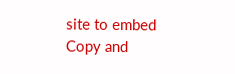site to embed
Copy and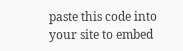paste this code into your site to embed